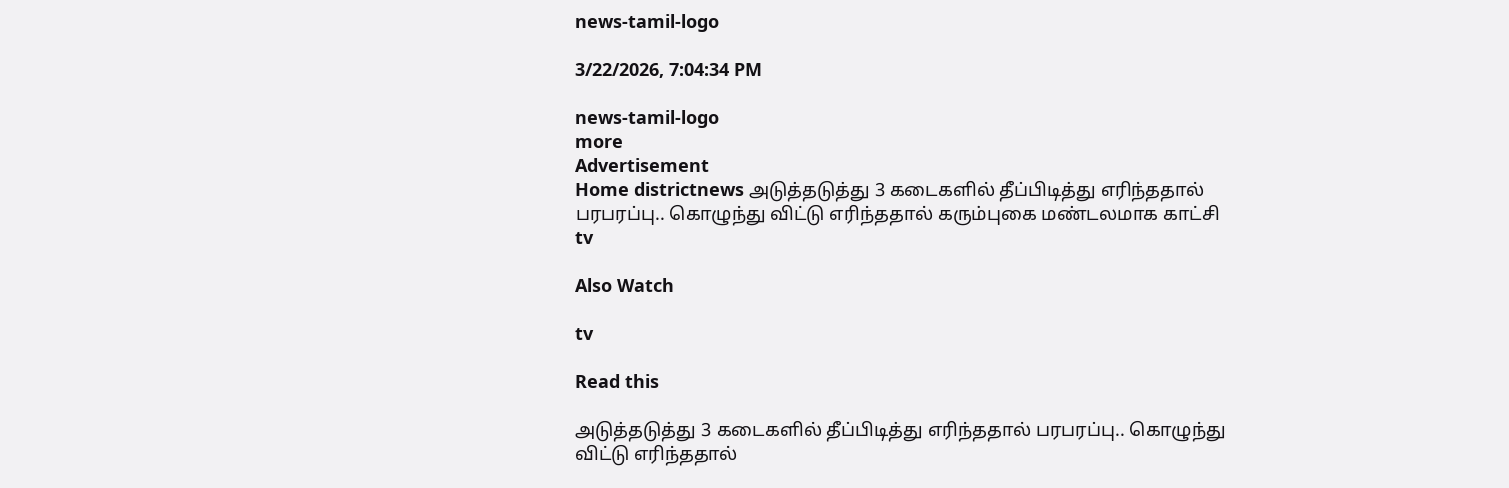news-tamil-logo

3/22/2026, 7:04:34 PM

news-tamil-logo
more
Advertisement
Home districtnews அடுத்தடுத்து 3 கடைகளில் தீப்பிடித்து எரிந்ததால் பரபரப்பு.. கொழுந்து விட்டு எரிந்ததால் கரும்புகை மண்டலமாக காட்சி
tv

Also Watch

tv

Read this

அடுத்தடுத்து 3 கடைகளில் தீப்பிடித்து எரிந்ததால் பரபரப்பு.. கொழுந்து விட்டு எரிந்ததால்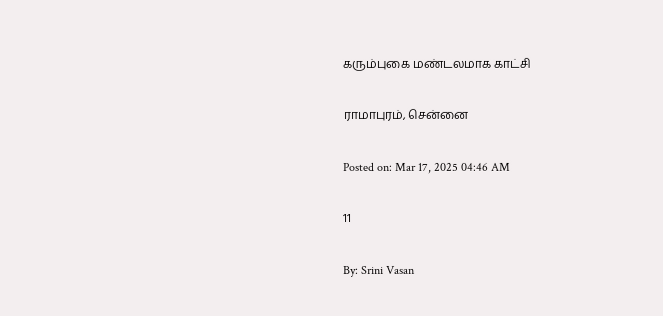கரும்புகை மண்டலமாக காட்சி

ராமாபுரம், சென்னை

Posted on: Mar 17, 2025 04:46 AM

11

By: Srini Vasan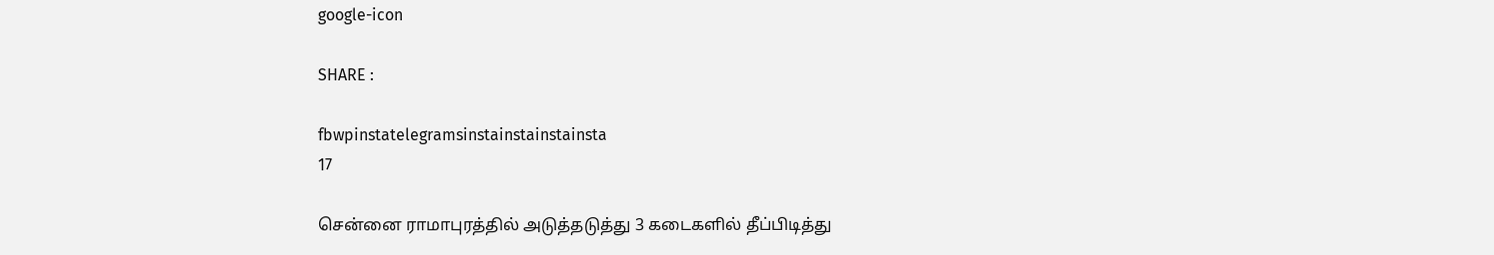google-icon

SHARE :

fbwpinstatelegramsinstainstainstainsta
17

சென்னை ராமாபுரத்தில் அடுத்தடுத்து 3 கடைகளில் தீப்பிடித்து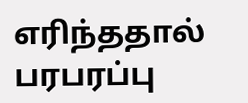எரிந்ததால் பரபரப்பு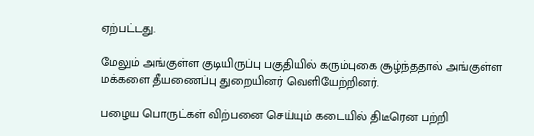ஏற்பட்டது.

மேலும் அங்குள்ள குடியிருப்பு பகுதியில் கரும்புகை சூழ்ந்ததால் அங்குள்ள மக்களை தீயணைப்பு துறையினர் வெளியேற்றினர்.

பழைய பொருட்கள் விற்பனை செய்யும் கடையில் திடீரென பற்றி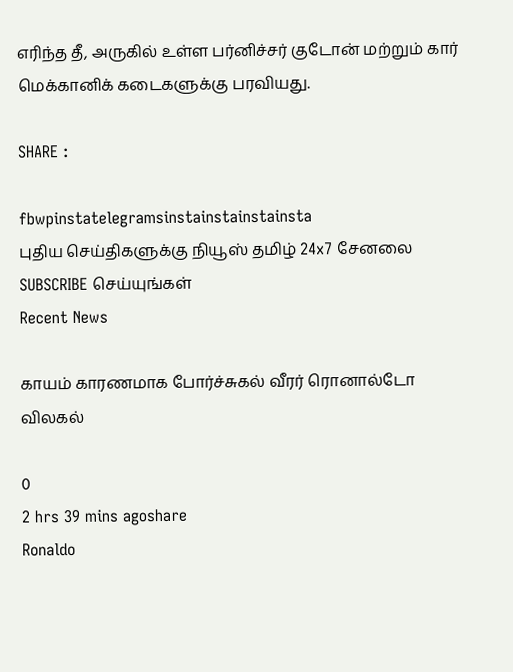எரிந்த தீ, அருகில் உள்ள பர்னிச்சர் குடோன் மற்றும் கார் மெக்கானிக் கடைகளுக்கு பரவியது.

SHARE :

fbwpinstatelegramsinstainstainstainsta
புதிய செய்திகளுக்கு நியூஸ் தமிழ் 24x7 சேனலை SUBSCRIBE செய்யுங்கள்
Recent News

காயம் காரணமாக போர்ச்சுகல் வீரர் ரொனால்டோ விலகல்

0
2 hrs 39 mins agoshare
Ronaldo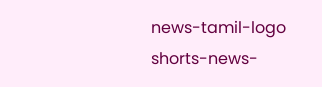news-tamil-logo
shorts-news-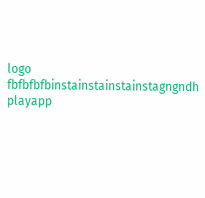logo
fbfbfbfbinstainstainstainstagngndh
playapp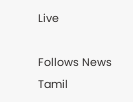Live

Follows News Tamil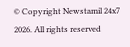© Copyright Newstamil 24x7 2026. All rights reserved